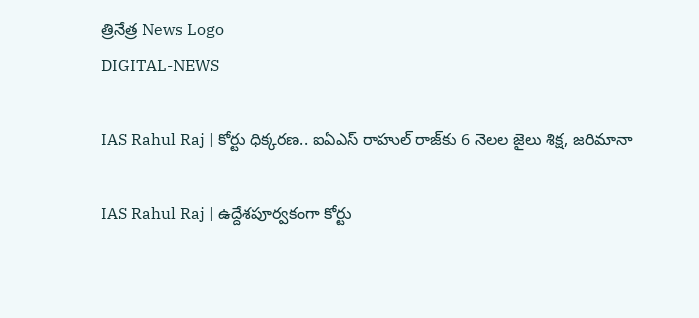త్రినేత్ర News Logo
DIGITAL-NEWS

IAS Rahul Raj | కోర్టు ధిక్క‌ర‌ణ‌.. ఐఏఎస్ రాహుల్ రాజ్‌కు 6 నెలల జైలు శిక్ష, జ‌రిమానా

IAS Rahul Raj | ఉద్దేశ‌పూర్వ‌కంగా కోర్టు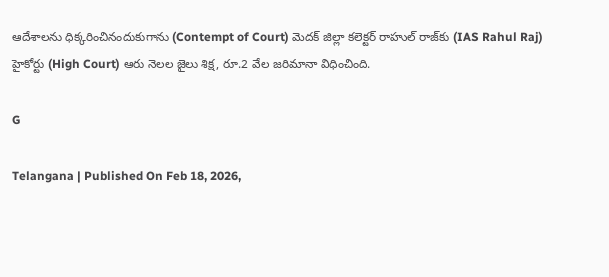ఆదేశాల‌ను ధిక్క‌రించినందుకుగాను (Contempt of Court) మెదక్ జిల్లా కలెక్టర్ రాహుల్ రాజ్‌కు (IAS Rahul Raj) హైకోర్టు (High Court) ఆరు నెల‌ల జైలు శిక్ష, రూ.2 వేల జ‌రిమానా విధించింది.

G

Telangana | Published On Feb 18, 2026,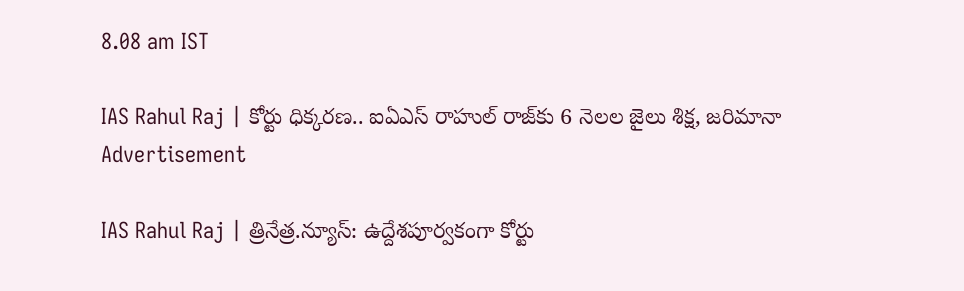8.08 am IST

IAS Rahul Raj | కోర్టు ధిక్క‌ర‌ణ‌.. ఐఏఎస్ రాహుల్ రాజ్‌కు 6 నెలల జైలు శిక్ష, జ‌రిమానా
Advertisement

IAS Rahul Raj | త్రినేత్ర‌.న్యూస్‌: ఉద్దేశ‌పూర్వ‌కంగా కోర్టు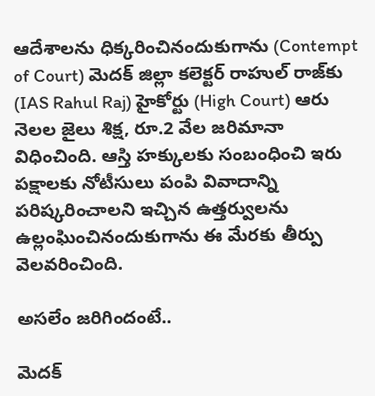ఆదేశాల‌ను ధిక్క‌రించినందుకుగాను (Contempt of Court) మెదక్ జిల్లా కలెక్టర్ రాహుల్ రాజ్‌కు (IAS Rahul Raj) హైకోర్టు (High Court) ఆరు నెల‌ల జైలు శిక్ష, రూ.2 వేల జ‌రిమానా విధించింది. ఆస్తి హ‌క్కుల‌కు సంబంధించి ఇరు ప‌క్షాల‌కు నోటీసులు పంపి వివాదాన్ని ప‌రిష్క‌రించాల‌ని ఇచ్చిన ఉత్త‌ర్వుల‌ను ఉల్లంఘించినందుకుగాను ఈ మేర‌కు తీర్పు వెల‌వ‌రించింది.

అస‌లేం జ‌రిగిందంటే..

మెద‌క్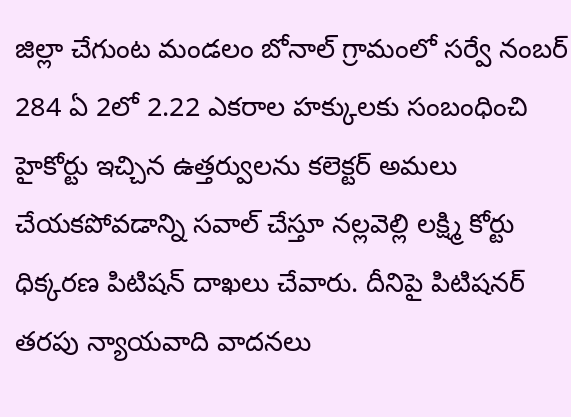జిల్లా చేగుంట మండ‌లం బోనాల్ గ్రామంలో స‌ర్వే నంబ‌ర్ 284 ఏ 2లో 2.22 ఎక‌రాల హ‌క్కులకు సంబంధించి హైకోర్టు ఇచ్చిన ఉత్త‌ర్వుల‌ను క‌లెక్ట‌ర్ అమ‌లు చేయ‌క‌పోవ‌డాన్ని స‌వాల్ చేస్తూ న‌ల్ల‌వెల్లి ల‌క్ష్మి కోర్టు ధిక్క‌ర‌ణ పిటిష‌న్ దాఖ‌లు చేవారు. దీనిపై పిటిష‌న‌ర్ త‌ర‌పు న్యాయ‌వాది వాద‌న‌లు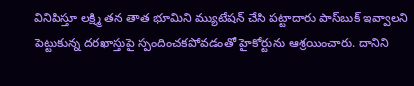వినిపిస్తూ లక్ష్మి తన తాత భూమిని మ్యుటేషన్‌ చేసి పట్టాదారు పాస్‌బుక్‌ ఇవ్వాలని పెట్టుకున్న దరఖాస్తుపై స్పందించకపోవడంతో హైకోర్టును ఆశ్రయించారు. దానిని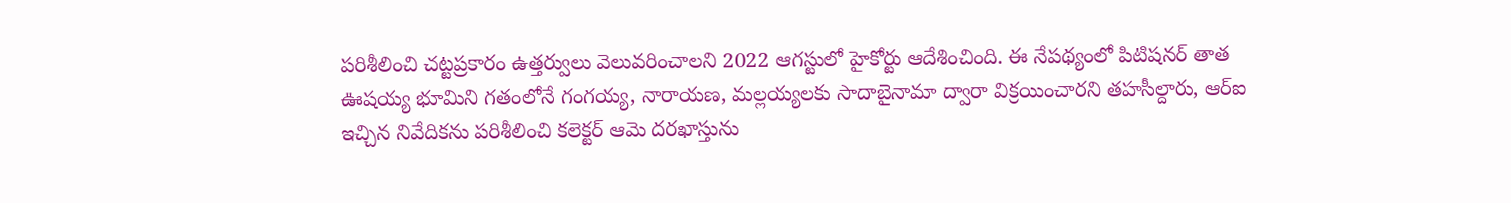పరిశీలించి చట్టప్రకారం ఉత్తర్వులు వెలువరించాలని 2022 ఆగస్టులో హైకోర్టు ఆదేశించింది. ఈ నేపథ్యంలో పిటిషనర్‌ తాత ఊషయ్య భూమిని గతంలోనే గంగయ్య, నారాయణ, మల్లయ్యలకు సాదాబైనామా ద్వారా విక్రయించారని తహసీల్దారు, ఆర్‌ఐ ఇచ్చిన నివేదికను పరిశీలించి కలెక్టర్‌ ఆమె దరఖాస్తును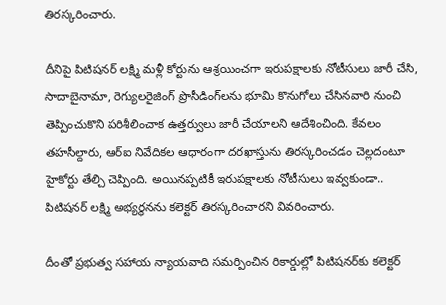తిరస్కరించారు.

దీనిపై పిటిషనర్ ల‌క్ష్మి మళ్లీ కోర్టును ఆశ్రయించగా ఇరుపక్షాలకు నోటీసులు జారీ చేసి, సాదాబైనామా, రెగ్యులరైజింగ్‌ ప్రొసీడింగ్‌ల‌ను భూమి కొనుగోలు చేసినవారి నుంచి తెప్పించుకొని పరిశీలించాక ఉత్తర్వులు జారీ చేయాలని ఆదేశించింది. కేవలం తహసీల్దారు, ఆర్‌ఐ నివేదికల ఆధారంగా దరఖాస్తును తిరస్కరించడం చెల్లదంటూ హైకోర్టు తేల్చి చెప్పింది. అయినప్పటికీ ఇరుపక్షాలకు నోటీసులు ఇవ్వకుండా.. పిటిషనర్‌ లక్ష్మి అభ్యర్థనను కలెక్టర్‌ తిరస్కరించారని వివరించారు.

దీంతో ప్రభుత్వ సహాయ న్యాయవాది సమర్పించిన రికార్డుల్లో పిటిషనర్‌కు కలెక్టర్‌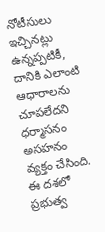నోటీసులు ఇచ్చినట్లు ఉన్నప్పటికీ, దానికి ఎలాంటి ఆధారాలను చూపలేదని ధ‌ర్మాస‌నం అస‌హ‌నం వ్య‌క్తం చేసింది. ఈ దశలో ప్రభుత్వ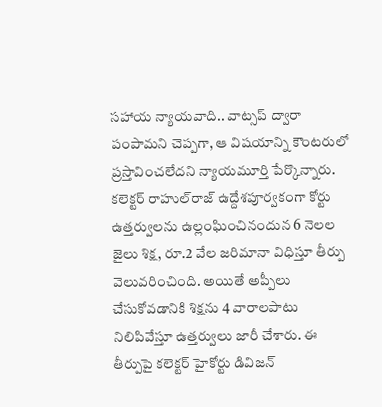సహాయ న్యాయవాది.. వాట్సప్‌ ద్వారా పంపామని చెప్పగా, ఆ విషయాన్ని కౌంటరులో ప్రస్తావించలేదని న్యాయమూర్తి పేర్కొన్నారు. కలెక్టర్‌ రాహుల్‌రాజ్‌ ఉద్దేశపూర్వకంగా కోర్టు ఉత్తర్వులను ఉల్లంఘించినందున 6 నెలల జైలు శిక్ష, రూ.2 వేల జరిమానా విధిస్తూ తీర్పు వెలువరించింది. అయితే అప్పీలు చేసుకోవడానికి శిక్ష‌ను 4 వారాలపాటు నిలిపివేస్తూ ఉత్తర్వులు జారీ చేశారు. ఈ తీర్పుపై కలెక్టర్ హైకోర్టు డివిజన్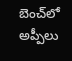బెంచ్‌లో అప్పీలు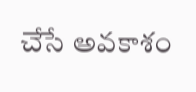చేసే అవకాశం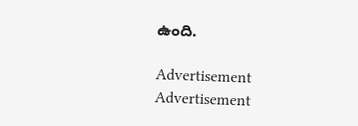ఉంది.

Advertisement
Advertisement